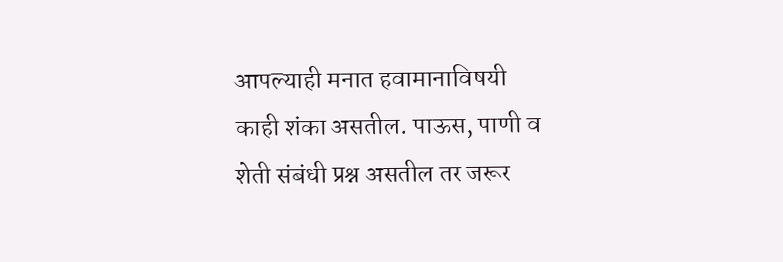आपल्याही मनात हवामानाविषयी काही शंका असतील. पाऊस, पाणी व शेती संबंधी प्रश्न असतील तर जरूर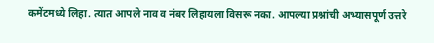कमेंटमध्ये लिहा. त्यात आपले नाव व नंबर लिहायला विसरू नका. आपल्या प्रश्नांची अभ्यासपूर्ण उत्तरे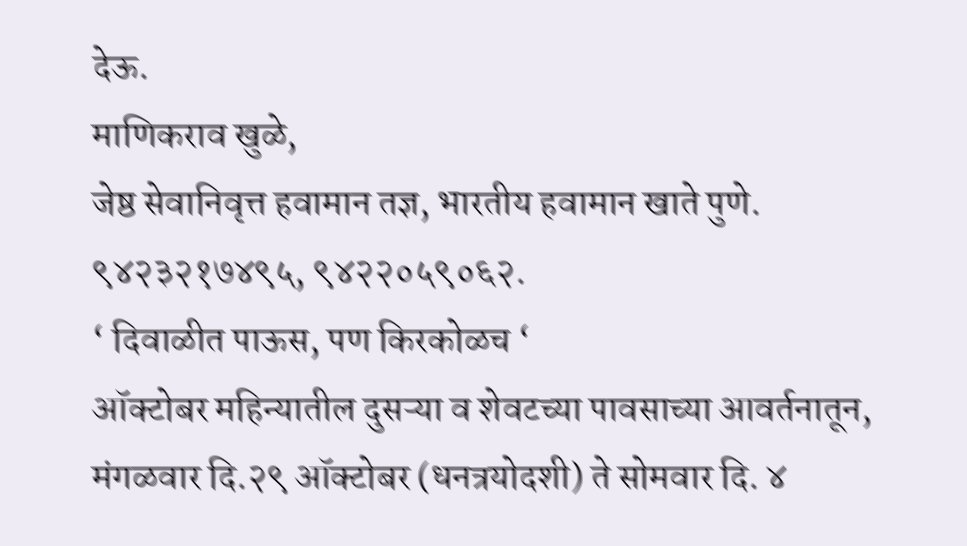देऊ.
माणिकराव खुळे,
जेष्ठ सेवानिवृत्त हवामान तज्ञ, भारतीय हवामान खाते पुणे.
९४२३२१७४९५, ९४२२०५९०६२.
‘ दिवाळीत पाऊस, पण किरकोळच ‘
ऑक्टोबर महिन्यातील दुसऱ्या व शेवटच्या पावसाच्या आवर्तनातून, मंगळवार दि.२९ ऑक्टोबर (धनत्रयोदशी) ते सोमवार दि. ४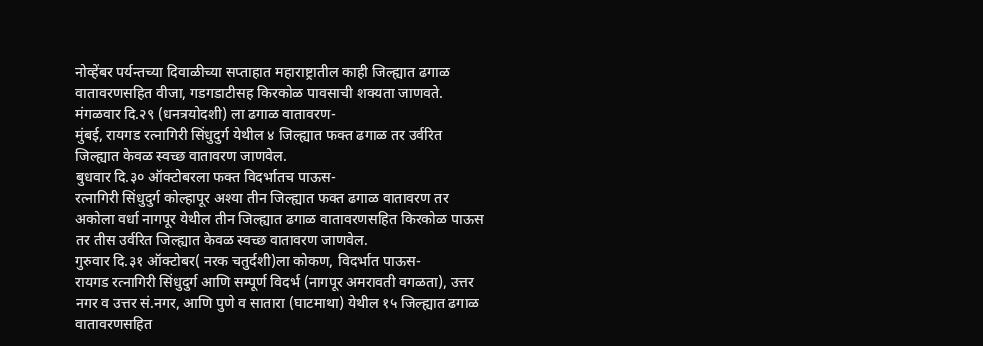नोव्हेंबर पर्यन्तच्या दिवाळीच्या सप्ताहात महाराष्ट्रातील काही जिल्ह्यात ढगाळ वातावरणसहित वीजा, गडगडाटीसह किरकोळ पावसाची शक्यता जाणवते.
मंगळवार दि.२९ (धनत्रयोदशी) ला ढगाळ वातावरण-
मुंबई, रायगड रत्नागिरी सिंधुदुर्ग येथील ४ जिल्ह्यात फक्त ढगाळ तर उर्वरित जिल्ह्यात केवळ स्वच्छ वातावरण जाणवेल.
बुधवार दि.३० ऑक्टोबरला फक्त विदर्भातच पाऊस-
रत्नागिरी सिंधुदुर्ग कोल्हापूर अश्या तीन जिल्ह्यात फक्त ढगाळ वातावरण तर अकोला वर्धा नागपूर येथील तीन जिल्ह्यात ढगाळ वातावरणसहित किरकोळ पाऊस तर तीस उर्वरित जिल्ह्यात केवळ स्वच्छ वातावरण जाणवेल.
गुरुवार दि.३१ ऑक्टोबर( नरक चतुर्दशी)ला कोकण, विदर्भात पाऊस-
रायगड रत्नागिरी सिंधुदुर्ग आणि सम्पूर्ण विदर्भ (नागपूर अमरावती वगळता), उत्तर नगर व उत्तर सं.नगर, आणि पुणे व सातारा (घाटमाथा) येथील १५ जिल्ह्यात ढगाळ वातावरणसहित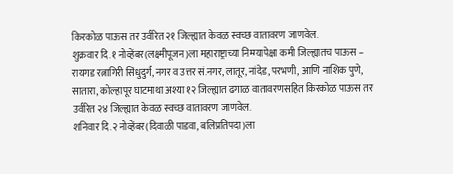किरकोळ पाऊस तर उर्वरित २१ जिल्ह्यात केवळ स्वच्छ वातावरण जाणवेल.
शुक्रवार दि.१ नोव्हेंबर(लक्ष्मीपूजन)ला महाराष्ट्राच्या निम्म्यापेक्षा कमी जिल्ह्यातच पाऊस –
रायगड रत्नागिरी सिंधुदुर्ग, नगर व उत्तर सं.नगर, लातूर, नांदेड, परभणी, आणि नाशिक पुणे, सातारा, कोल्हापूर घाटमाथा अश्या १२ जिल्ह्यात ढगाळ वातावरणसहित किरकोळ पाऊस तर उर्वरित २४ जिल्ह्यात केवळ स्वच्छ वातावरण जाणवेल.
शनिवार दि.२ नोव्हेंबर(दिवाळी पाडवा, बलिप्रतिपदा)ला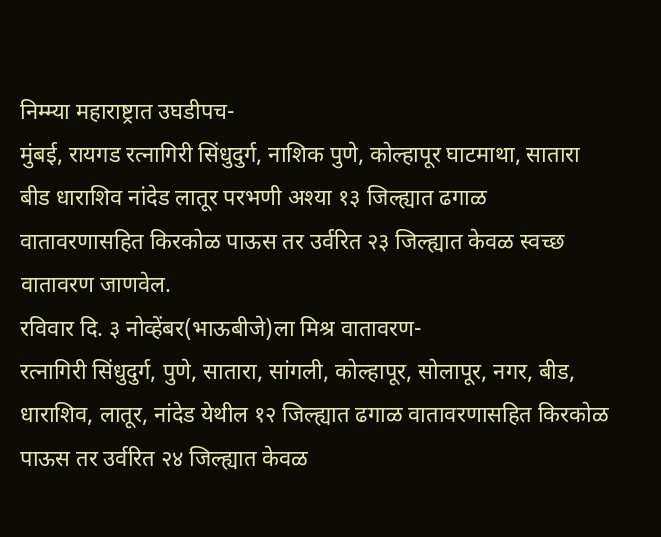निम्म्या महाराष्ट्रात उघडीपच-
मुंबई, रायगड रत्नागिरी सिंधुदुर्ग, नाशिक पुणे, कोल्हापूर घाटमाथा, सातारा बीड धाराशिव नांदेड लातूर परभणी अश्या १३ जिल्ह्यात ढगाळ वातावरणासहित किरकोळ पाऊस तर उर्वरित २३ जिल्ह्यात केवळ स्वच्छ वातावरण जाणवेल.
रविवार दि. ३ नोव्हेंबर(भाऊबीजे)ला मिश्र वातावरण-
रत्नागिरी सिंधुदुर्ग, पुणे, सातारा, सांगली, कोल्हापूर, सोलापूर, नगर, बीड, धाराशिव, लातूर, नांदेड येथील १२ जिल्ह्यात ढगाळ वातावरणासहित किरकोळ पाऊस तर उर्वरित २४ जिल्ह्यात केवळ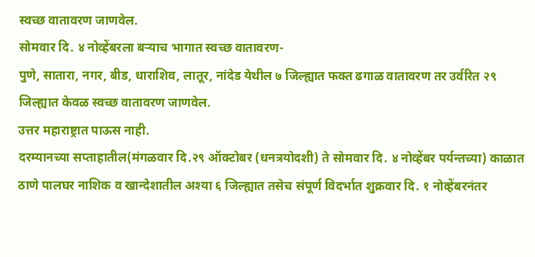स्वच्छ वातावरण जाणवेल.
सोमवार दि. ४ नोव्हेंबरला बऱ्याच भागात स्वच्छ वातावरण-
पुणे, सातारा, नगर, बीड, धाराशिव, लातूर, नांदेड येथील ७ जिल्ह्यात फक्त ढगाळ वातावरण तर उर्वरित २९ जिल्ह्यात केवळ स्वच्छ वातावरण जाणवेल.
उत्तर महाराष्ट्रात पाऊस नाही.
दरम्यानच्या सप्ताहातील(मंगळवार दि.२९ ऑक्टोबर (धनत्रयोदशी) ते सोमवार दि. ४ नोव्हेंबर पर्यन्तच्या) काळात ठाणे पालघर नाशिक व खान्देशातील अश्या ६ जिल्ह्यात तसेच संपूर्ण विदर्भात शुक्रवार दि. १ नोव्हेंबरनंतर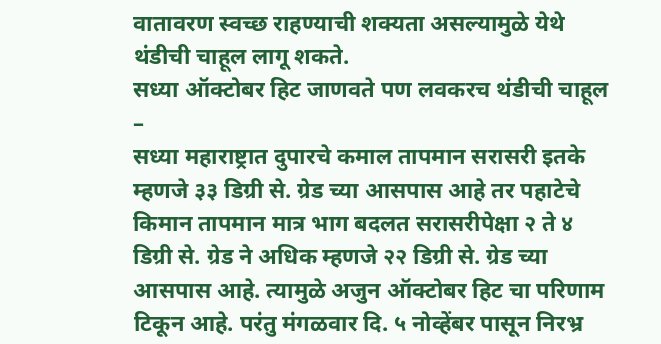वातावरण स्वच्छ राहण्याची शक्यता असल्यामुळे येथे थंडीची चाहूल लागू शकते.
सध्या ऑक्टोबर हिट जाणवते पण लवकरच थंडीची चाहूल –
सध्या महाराष्ट्रात दुपारचे कमाल तापमान सरासरी इतके म्हणजे ३३ डिग्री से. ग्रेड च्या आसपास आहे तर पहाटेचे किमान तापमान मात्र भाग बदलत सरासरीपेक्षा २ ते ४ डिग्री से. ग्रेड ने अधिक म्हणजे २२ डिग्री से. ग्रेड च्या आसपास आहे. त्यामुळे अजुन ऑक्टोबर हिट चा परिणाम टिकून आहे. परंतु मंगळवार दि. ५ नोव्हेंबर पासून निरभ्र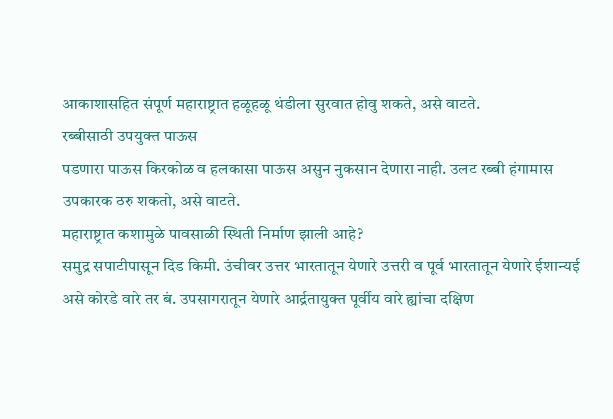आकाशासहित संपूर्ण महाराष्ट्रात हळूहळू थंडीला सुरवात होवु शकते, असे वाटते.
रब्बीसाठी उपयुक्त पाऊस
पडणारा पाऊस किरकोळ व हलकासा पाऊस असुन नुकसान देणारा नाही. उलट रब्बी हंगामास उपकारक ठरु शकतो, असे वाटते.
महाराष्ट्रात कशामुळे पावसाळी स्थिती निर्माण झाली आहे?
समुद्र सपाटीपासून दिड किमी. उंचीवर उत्तर भारतातून येणारे उत्तरी व पूर्व भारतातून येणारे ईशान्यई असे कोरडे वारे तर बं. उपसागरातून येणारे आर्द्रतायुक्त पूर्वीय वारे ह्यांचा दक्षिण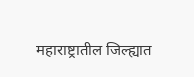महाराष्ट्रातील जिल्ह्यात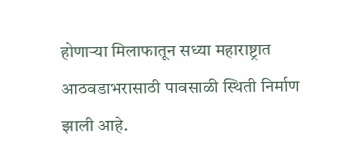होणाऱ्या मिलाफातून सध्या महाराष्ट्रात आठवडाभरासाठी पावसाळी स्थिती निर्माण झाली आहे.